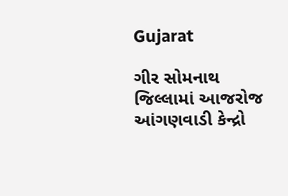Gujarat

ગીર સોમનાથ જિલ્લામાં આજરોજ આંગણવાડી કેન્દ્રો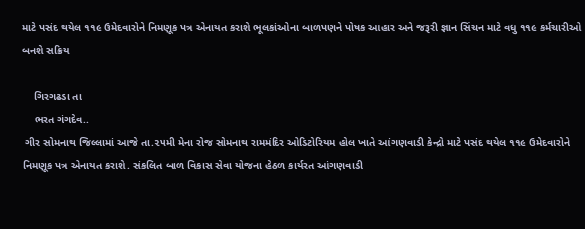માટે પસંદ થયેલ ૧૧૯ ઉમેદવારોને નિમણૂક પત્ર એનાયત કરાશે ભૂલકાંઓના બાળપણને પોષક આહાર અને જરૂરી જ્ઞાન સિંચન માટે વધુ ૧૧૯ કર્મચારીઓ બનશે સક્રિય

    ગિરગઢડા તા
    ભરત ગંગદેવ..
 ગીર સોમનાથ જિલ્લામાં આજે તા.૨૫મી મેના રોજ સોમનાથ રામમંદિર ઓડિટોરિયમ હોલ ખાતે આંગણવાડી કેન્દ્રો માટે પસંદ થયેલ ૧૧૯ ઉમેદવારોને નિમણૂક પત્ર એનાયત કરાશે. સંકલિત બાળ વિકાસ સેવા યોજના હેઠળ કાર્યરત આંગણવાડી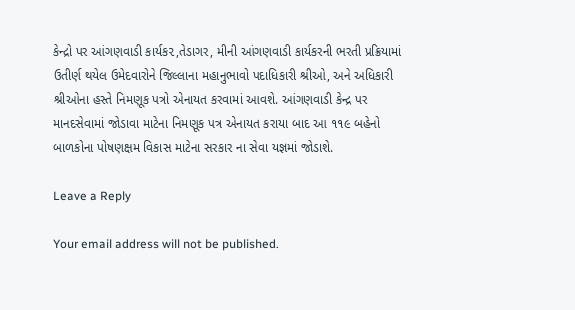કેન્દ્રો પર આંગણવાડી કાર્યક૨,તેડાગર, મીની આંગણવાડી કાર્યકરની ભરતી પ્રક્રિયામાં ઉતીર્ણ થયેલ ઉમેદવારોને જિલ્લાના મહાનુભાવો પદાધિકારી શ્રીઓ, અને અધિકારી શ્રીઓના હસ્તે નિમણૂક પત્રો એનાયત કરવામાં આવશે. આંગણવાડી કેન્દ્ર પર માનદસેવામાં જોડાવા માટેના નિમણૂક પત્ર એનાયત કરાયા બાદ આ ૧૧૯ બહેનો બાળકોના પોષણક્ષમ વિકાસ માટેના સરકાર ના સેવા યજ્ઞમાં જોડાશે.

Leave a Reply

Your email address will not be published.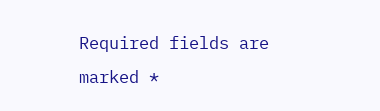Required fields are marked *